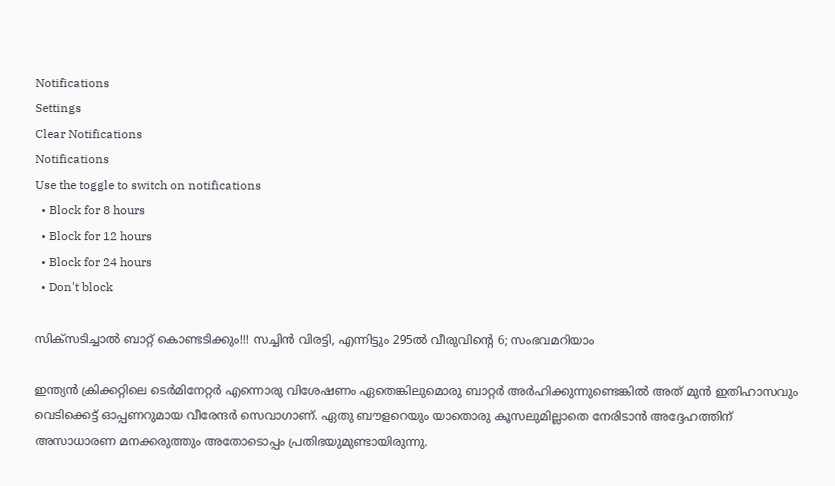Notifications
Settings
Clear Notifications
Notifications
Use the toggle to switch on notifications
  • Block for 8 hours
  • Block for 12 hours
  • Block for 24 hours
  • Don't block

സിക്‌സടിച്ചാല്‍ ബാറ്റ് കൊണ്ടടിക്കും!!! സച്ചിന്‍ വിരട്ടി, എന്നിട്ടും 295ല്‍ വീരുവിന്റെ 6; സംഭവമറിയാം

ഇന്ത്യന്‍ ക്രിക്കറ്റിലെ ടെര്‍മിനേറ്റര്‍ എന്നൊരു വിശേഷണം ഏതെങ്കിലുമൊരു ബാറ്റര്‍ അര്‍ഹിക്കുന്നുണ്ടെങ്കില്‍ അത് മുന്‍ ഇതിഹാസവും വെടിക്കെട്ട് ഓപ്പണറുമായ വീരേന്ദര്‍ സെവാഗാണ്. ഏതു ബൗളറെയും യാതൊരു കൂസലുമില്ലാതെ നേരിടാന്‍ അദ്ദേഹത്തിന് അസാധാരണ മനക്കരുത്തും അതോടൊപ്പം പ്രതിഭയുമുണ്ടായിരുന്നു.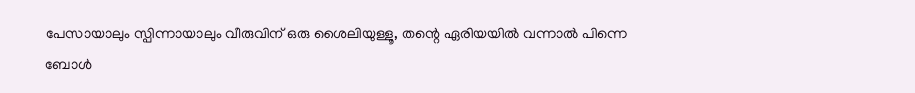പേസായാലും സ്പിന്നായാലും വീരുവിന് ഒരു ശൈലിയുള്ളൂ, തന്റെ ഏരിയയില്‍ വന്നാല്‍ പിന്നെ ബോള്‍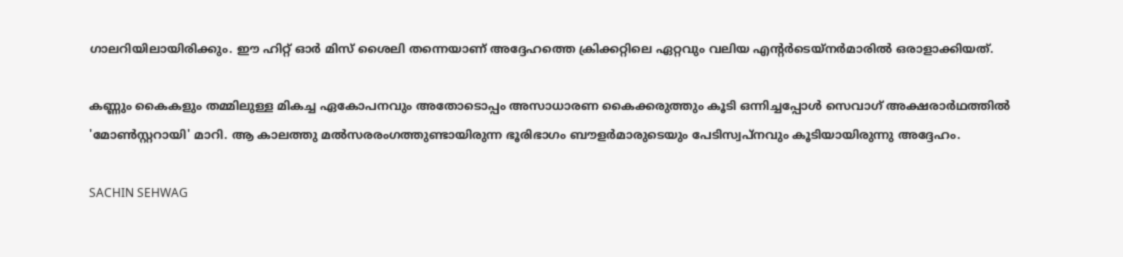ഗാലറിയിലായിരിക്കും. ഈ ഹിറ്റ് ഓര്‍ മിസ് ശൈലി തന്നെയാണ് അദ്ദേഹത്തെ ക്രിക്കറ്റിലെ ഏറ്റവും വലിയ എന്റര്‍ടെയ്‌നര്‍മാരില്‍ ഒരാളാക്കിയത്.

കണ്ണും കൈകളും തമ്മിലുള്ള മികച്ച ഏകോപനവും അതോടൊപ്പം അസാധാരണ കൈക്കരുത്തും കൂടി ഒന്നിച്ചപ്പോള്‍ സെവാഗ് അക്ഷരാര്‍ഥത്തില്‍ 'മോണ്‍സ്റ്ററായി' മാറി. ആ കാലത്തു മല്‍സരരംഗത്തുണ്ടായിരുന്ന ഭൂരിഭാഗം ബൗളര്‍മാരുടെയും പേടിസ്വപ്‌നവും കൂടിയായിരുന്നു അദ്ദേഹം.

SACHIN SEHWAG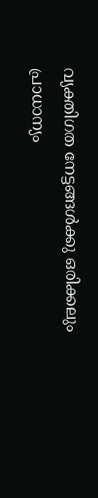വ്യക്തിഗത നേട്ടങ്ങള്‍ക്കു ഒരിക്കലും പ്രാധാന്യം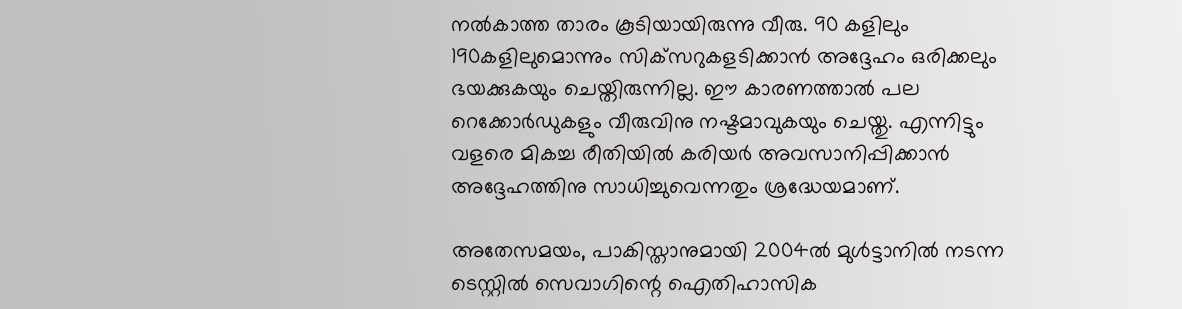നല്‍കാത്ത താരം കൂടിയായിരുന്നു വീരു. 90 കളിലും 190കളിലുമൊന്നും സിക്‌സറുകളടിക്കാന്‍ അദ്ദേഹം ഒരിക്കലും ഭയക്കുകയും ചെയ്തിരുന്നില്ല. ഈ കാരണത്താല്‍ പല റെക്കോര്‍ഡുകളും വീരുവിനു നഷ്ടമാവുകയും ചെയ്തു. എന്നിട്ടും വളരെ മികച്ച രീതിയില്‍ കരിയര്‍ അവസാനിപ്പിക്കാന്‍ അദ്ദേഹത്തിനു സാധിച്ചുവെന്നതും ശ്രദ്ധേയമാണ്.

അതേസമയം, പാകിസ്താനുമായി 2004ല്‍ മുള്‍ട്ടാനില്‍ നടന്ന ടെസ്റ്റില്‍ സെവാഗിന്റെ ഐതിഹാസിക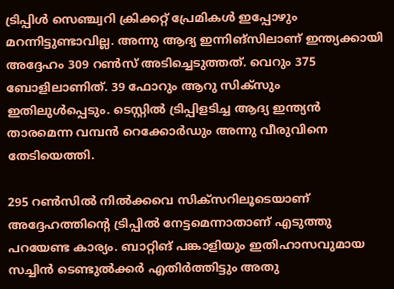ട്രിപ്പിള്‍ സെഞ്ച്വറി ക്രിക്കറ്റ് പ്രേമികള്‍ ഇപ്പോഴും മറന്നിട്ടുണ്ടാവില്ല. അന്നു ആദ്യ ഇന്നിങ്‌സിലാണ് ഇന്ത്യക്കായി അദ്ദേഹം 309 റണ്‍സ് അടിച്ചെടുത്തത്. വെറും 375 ബോളിലാണിത്. 39 ഫോറും ആറു സിക്‌സും ഇതിലുള്‍പ്പെടും. ടെസ്റ്റില്‍ ട്രിപ്പിളടിച്ച ആദ്യ ഇന്ത്യന്‍ താരമെന്ന വമ്പന്‍ റെക്കോര്‍ഡും അന്നു വീരുവിനെ തേടിയെത്തി.

295 റണ്‍സില്‍ നില്‍ക്കവെ സിക്‌സറിലൂടെയാണ് അദ്ദേഹത്തിന്റെ ട്രിപ്പില്‍ നേട്ടമെന്നാതാണ് എടുത്തു പറയേണ്ട കാര്യം. ബാറ്റിങ് പങ്കാളിയും ഇതിഹാസവുമായ സച്ചിന്‍ ടെണ്ടുല്‍ക്കര്‍ എതിര്‍ത്തിട്ടും അതു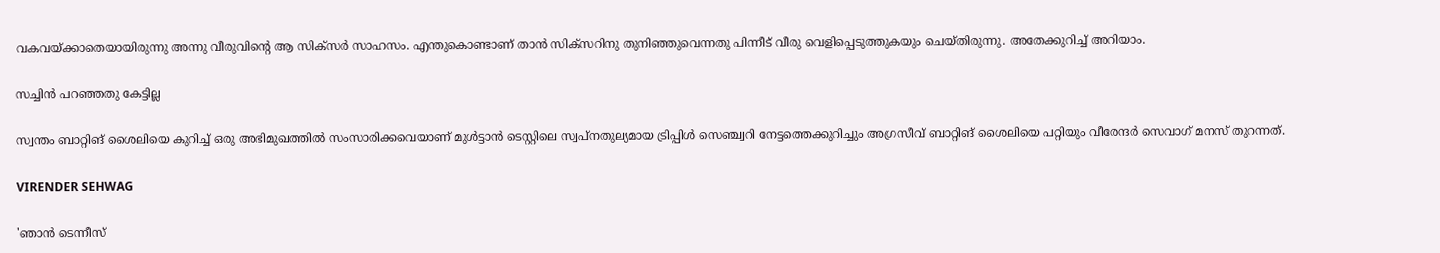വകവയ്ക്കാതെയായിരുന്നു അന്നു വീരുവിന്റെ ആ സിക്‌സര്‍ സാഹസം. എന്തുകൊണ്ടാണ് താന്‍ സിക്‌സറിനു തുനിഞ്ഞുവെന്നതു പിന്നീട് വീരു വെളിപ്പെടുത്തുകയും ചെയ്തിരുന്നു. അതേക്കുറിച്ച് അറിയാം.

സച്ചിന്‍ പറഞ്ഞതു കേട്ടില്ല

സ്വന്തം ബാറ്റിങ് ശൈലിയെ കുറിച്ച് ഒരു അഭിമുഖത്തില്‍ സംസാരിക്കവെയാണ് മുള്‍ട്ടാന്‍ ടെസ്റ്റിലെ സ്വപ്‌നതുല്യമായ ട്രിപ്പിള്‍ സെഞ്ച്വറി നേട്ടത്തെക്കുറിച്ചും അഗ്രസീവ് ബാറ്റിങ് ശൈലിയെ പറ്റിയും വീരേന്ദര്‍ സെവാഗ് മനസ് തുറന്നത്.

VIRENDER SEHWAG

'ഞാന്‍ ടെന്നീസ്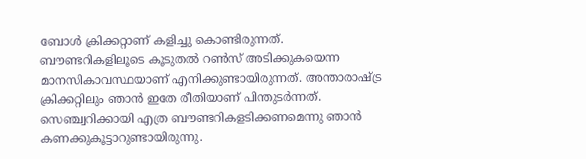ബോള്‍ ക്രിക്കറ്റാണ് കളിച്ചു കൊണ്ടിരുന്നത്. ബൗണ്ടറികളിലൂടെ കൂടുതല്‍ റണ്‍സ് അടിക്കുകയെന്ന മാനസികാവസ്ഥയാണ് എനിക്കുണ്ടായിരുന്നത്. അന്താരാഷ്ട്ര ക്രിക്കറ്റിലും ഞാന്‍ ഇതേ രീതിയാണ് പിന്തുടര്‍ന്നത്. സെഞ്ച്വറിക്കായി എത്ര ബൗണ്ടറികളടിക്കണമെന്നു ഞാന്‍ കണക്കുകൂട്ടാറുണ്ടായിരുന്നു.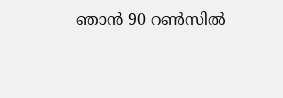ഞാന്‍ 90 റണ്‍സില്‍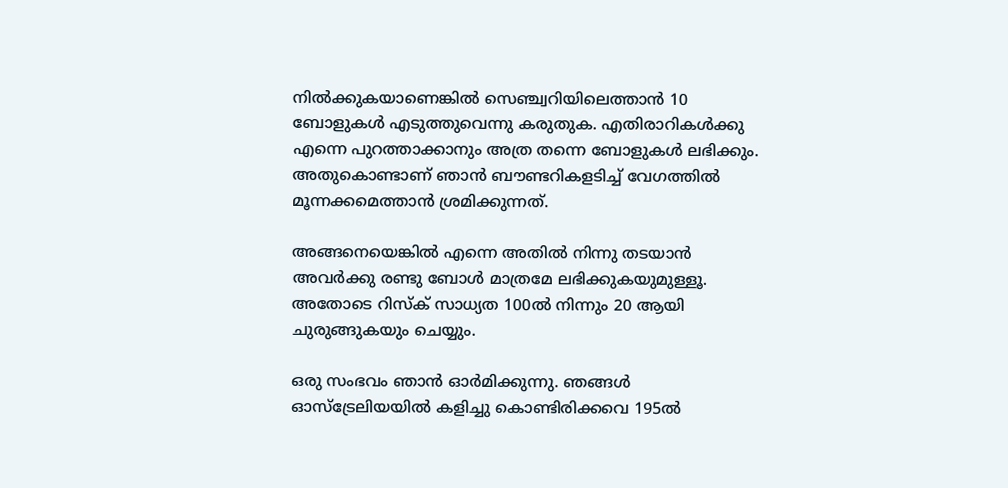നില്‍ക്കുകയാണെങ്കില്‍ സെഞ്ച്വറിയിലെത്താന്‍ 10 ബോളുകള്‍ എടുത്തുവെന്നു കരുതുക. എതിരാറികള്‍ക്കു എന്നെ പുറത്താക്കാനും അത്ര തന്നെ ബോളുകള്‍ ലഭിക്കും. അതുകൊണ്ടാണ് ഞാന്‍ ബൗണ്ടറികളടിച്ച് വേഗത്തില്‍ മൂന്നക്കമെത്താന്‍ ശ്രമിക്കുന്നത്.

അങ്ങനെയെങ്കില്‍ എന്നെ അതില്‍ നിന്നു തടയാന്‍ അവര്‍ക്കു രണ്ടു ബോള്‍ മാത്രമേ ലഭിക്കുകയുമുള്ളൂ. അതോടെ റിസ്‌ക് സാധ്യത 100ല്‍ നിന്നും 20 ആയി ചുരുങ്ങുകയും ചെയ്യും.

ഒരു സംഭവം ഞാന്‍ ഓര്‍മിക്കുന്നു. ഞങ്ങള്‍ ഓസ്‌ട്രേലിയയില്‍ കളിച്ചു കൊണ്ടിരിക്കവെ 195ല്‍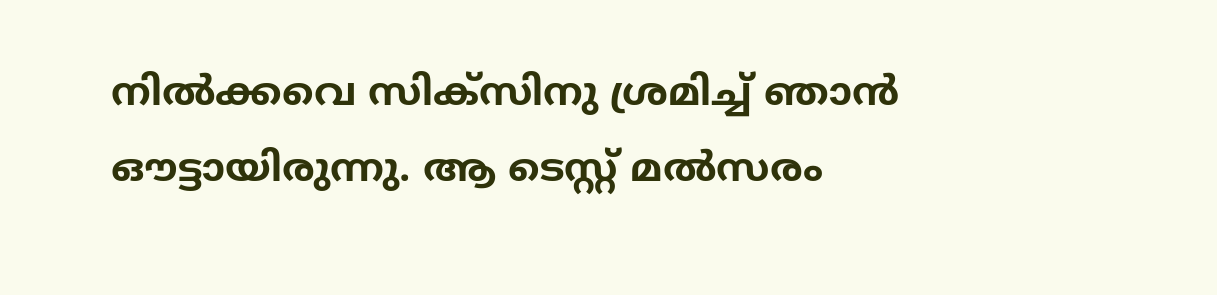നില്‍ക്കവെ സിക്‌സിനു ശ്രമിച്ച് ഞാന്‍ ഔട്ടായിരുന്നു. ആ ടെസ്റ്റ് മല്‍സരം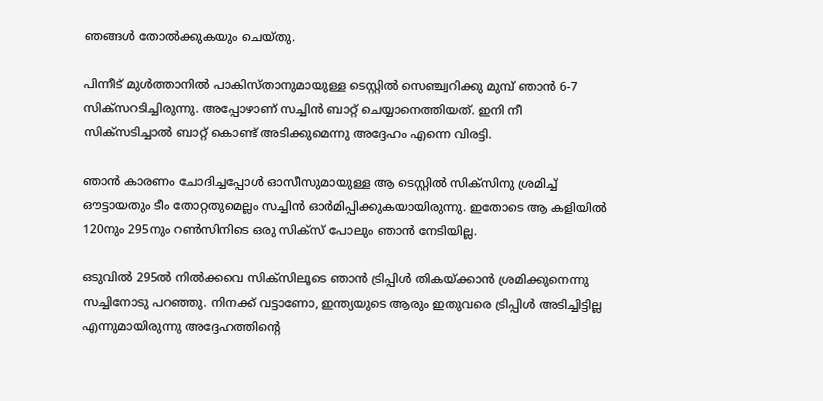ഞങ്ങള്‍ തോല്‍ക്കുകയും ചെയ്തു.

പിന്നീട് മുള്‍ത്താനില്‍ പാകിസ്താനുമായുള്ള ടെസ്റ്റില്‍ സെഞ്ച്വറിക്കു മുമ്പ് ഞാന്‍ 6-7 സിക്‌സറടിച്ചിരുന്നു. അപ്പോഴാണ് സച്ചിന്‍ ബാറ്റ് ചെയ്യാനെത്തിയത്. ഇനി നീ സിക്‌സടിച്ചാല്‍ ബാറ്റ് കൊണ്ട് അടിക്കുമെന്നു അദ്ദേഹം എന്നെ വിരട്ടി.

ഞാന്‍ കാരണം ചോദിച്ചപ്പോള്‍ ഓസീസുമായുള്ള ആ ടെസ്റ്റില്‍ സിക്‌സിനു ശ്രമിച്ച് ഔട്ടായതും ടീം തോറ്റതുമെല്ലം സച്ചിന്‍ ഓര്‍മിപ്പിക്കുകയായിരുന്നു. ഇതോടെ ആ കളിയില്‍ 120നും 295നും റണ്‍സിനിടെ ഒരു സിക്‌സ് പോലും ഞാന്‍ നേടിയില്ല.

ഒടുവില്‍ 295ല്‍ നില്‍ക്കവെ സിക്‌സിലൂടെ ഞാന്‍ ട്രിപ്പിള്‍ തികയ്ക്കാന്‍ ശ്രമിക്കുനെന്നു സച്ചിനോടു പറഞ്ഞു. നിനക്ക് വട്ടാണോ, ഇന്ത്യയുടെ ആരും ഇതുവരെ ട്രിപ്പിള്‍ അടിച്ചിട്ടില്ല എന്നുമായിരുന്നു അദ്ദേഹത്തിന്റെ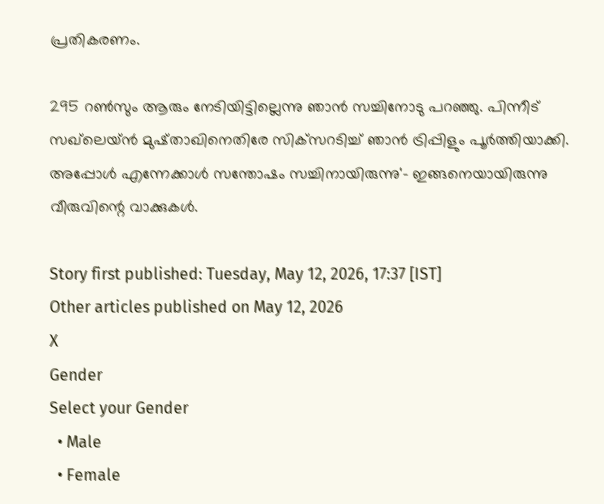പ്രതികരണം.

295 റണ്‍സും ആരും നേടിയിട്ടില്ലെന്നു ഞാന്‍ സച്ചിനോടു പറഞ്ഞു. പിന്നീട് സഖ്‌ലെയ്ന്‍ മുഷ്താഖിനെതിരേ സിക്‌സറടിച്ച് ഞാന്‍ ട്രിപ്പിളും പൂര്‍ത്തിയാക്കി. അപ്പോള്‍ എന്നേക്കാള്‍ സന്തോഷം സച്ചിനായിരുന്നു'- ഇങ്ങനെയായിരുന്നു വീരുവിന്റെ വാക്കുകള്‍.

Story first published: Tuesday, May 12, 2026, 17:37 [IST]
Other articles published on May 12, 2026
X
Gender
Select your Gender
  • Male
  • Female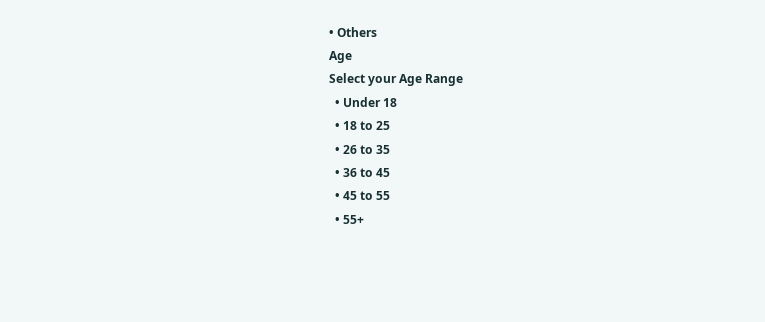• Others
Age
Select your Age Range
  • Under 18
  • 18 to 25
  • 26 to 35
  • 36 to 45
  • 45 to 55
  • 55+